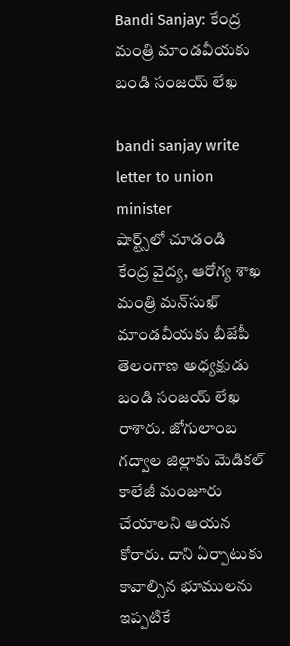Bandi Sanjay: కేంద్ర మంత్రి మాండవీయ‌కు బండి సంజ‌య్ లేఖ‌

bandi sanjay write letter to union minister
షార్ట్స్‌లో చూడండి
కేంద్ర వైద్య, ఆరోగ్య శాఖ మంత్రి మన్‌సుఖ్‌ మాండవీయకు బీజేపీ తెలంగాణ అధ్యక్షుడు బండి సంజయ్ లేఖ రాశారు. జోగులాంబ గద్వాల జిల్లాకు మెడిక‌ల్ కాలేజీ మంజూరు చేయాలని ఆయ‌న కోరారు. దాని ఏర్పాటుకు కావాల్సిన భూములను ఇప్పటికే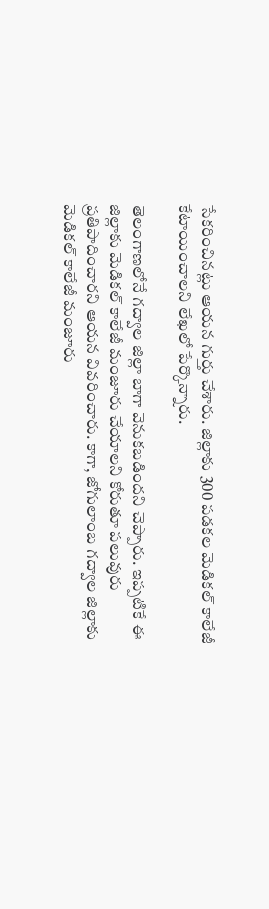సేకరించినట్లు ఆయ‌న గుర్తు చేశారు. జిల్లాకు 300 పడకల మెడిక‌ల్ కాలేజీ కేటాయించాలని లేఖలో పేర్కొన్నారు.

తెలంగాణ‌లోనే గద్వాల జిల్లా బాగా వెనుకబడింద‌ని చెప్పారు. ఇప్ప‌టికే ఈ జిల్లాకు మెడికల్ కాలేజీ మంజూరు చేయాలని కోరుతూ పలువురు ప్రతిపాదించార‌ని ఆయ‌న వివ‌రించారు. కాగా, జోగులాంబ గద్వాల జిల్లాకు మెడిక‌ల్ కాలేజీ మంజూరు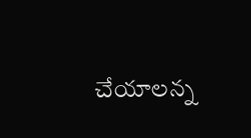చేయాలన్న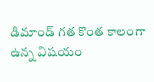డిమాండ్ గ‌త కొంత కాలంగా ఉన్న విష‌యం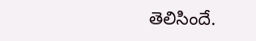తెలిసిందే.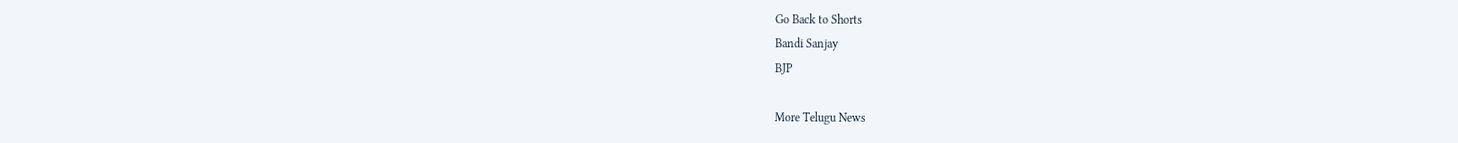Go Back to Shorts
Bandi Sanjay
BJP

More Telugu News